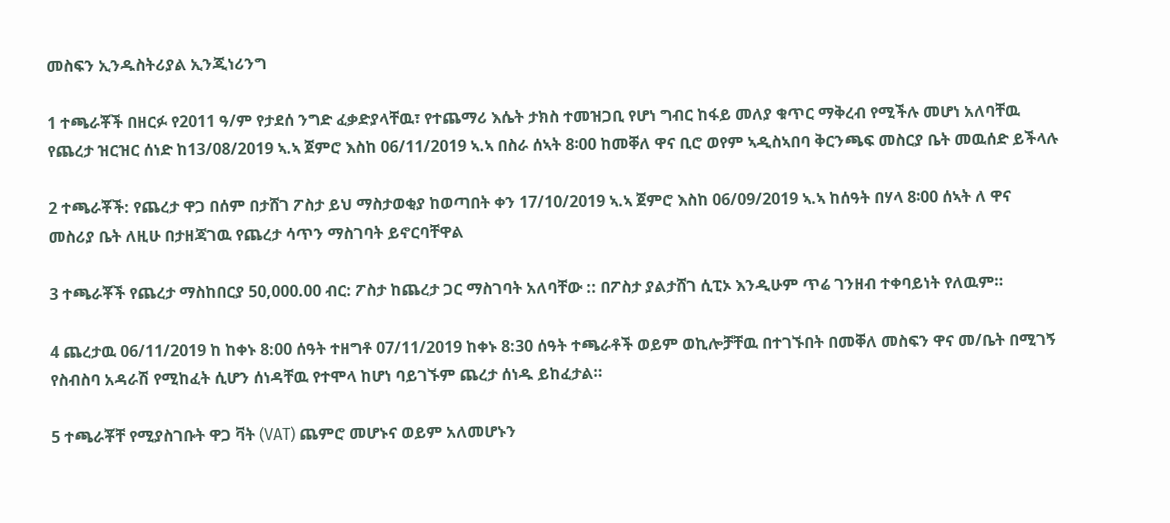መስፍን ኢንዱስትሪያል ኢንጂነሪንግ

1 ተጫራቾች በዘርፉ የ2011 ዓ/ም የታደሰ ንግድ ፈቃድያላቸዉ፣ የተጨማሪ እሴት ታክስ ተመዝጋቢ የሆነ ግብር ከፋይ መለያ ቁጥር ማቅረብ የሚችሉ መሆነ አለባቸዉ የጨረታ ዝርዝር ሰነድ ከ13/08/2019 ኣ.ኣ ጀምሮ እስከ 06/11/2019 ኣ.ኣ በስራ ሰኣት 8፡00 ከመቐለ ዋና ቢሮ ወየም ኣዲስኣበባ ቅርንጫፍ መስርያ ቤት መዉሰድ ይችላሉ

2 ተጫራቾች: የጨረታ ዋጋ በሰም በታሸገ ፖስታ ይህ ማስታወቂያ ከወጣበት ቀን 17/10/2019 ኣ.ኣ ጀምሮ እስከ 06/09/2019 ኣ.ኣ ከሰዓት በሃላ 8፡00 ሰኣት ለ ዋና መስሪያ ቤት ለዚሁ በታዘጃገዉ የጨረታ ሳጥን ማስገባት ይኖርባቸዋል

3 ተጫራቾች የጨረታ ማስከበርያ 50,000.00 ብር: ፖስታ ከጨረታ ጋር ማስገባት አለባቸው :: በፖስታ ያልታሸገ ሲፒኦ እንዲሁም ጥሬ ገንዘብ ተቀባይነት የለዉም።

4 ጨረታዉ 06/11/2019 ከ ከቀኑ 8:00 ሰዓት ተዘግቶ 07/11/2019 ከቀኑ 8:30 ሰዓት ተጫራቶች ወይም ወኪሎቻቸዉ በተገኙበት በመቐለ መስፍን ዋና መ/ቤት በሚገኝ የስብስባ አዳራሽ የሚከፈት ሲሆን ሰነዳቸዉ የተሞላ ከሆነ ባይገኙም ጨረታ ሰነዱ ይከፈታል።

5 ተጫራቾቸ የሚያስገቡት ዋጋ ቫት (VAT) ጨምሮ መሆኑና ወይም አለመሆኑን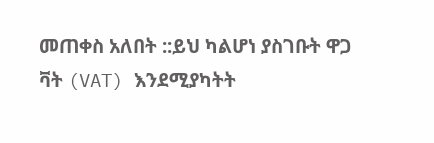መጠቀስ አለበት ::ይህ ካልሆነ ያስገቡት ዋጋ ቫት (VAT) እንደሚያካትት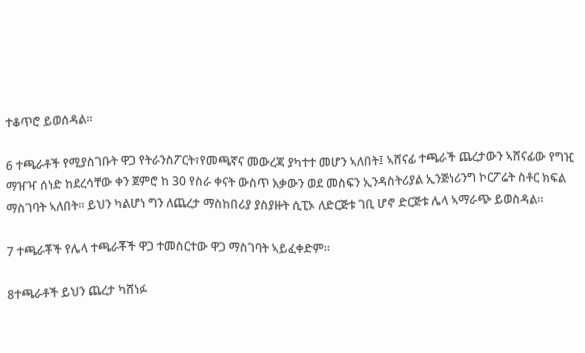ተቆጥሮ ይወሰዳል።

6 ተጫራቶች የሚያስገቡት ዋጋ የትራንስፖርት፣የመጫኛና መውረጃ ያካተተ መሆን ኣለበት፤ ኣሸናፊ ተጫራች ጨረታውን ኣሸናፊው የግዢ ማዠዣ ሰነድ ከደረሳቸው ቀን ጀምሮ ከ 30 የስራ ቀናት ውስጥ እቃውን ወደ መስፍን ኢንዳስትሪያል ኢንጅነሪንግ ኮርፖሬት ስቶር ክፍል ማስገባት ኣለበት። ይህን ካልሆነ ግን ለጨረታ ማስከበሪያ ያስያዙት ሲፒኦ ለድርጅቱ ገቢ ሆኖ ድርጅቱ ሌላ ኣማራጭ ይወስዳል።

7 ተጫራቾች የሌላ ተጫራቾች ዋጋ ተመስርተው ዋጋ ማስገባት ኣይፈቀድም።

8ተጫራቶች ይህን ጨረታ ካሸነፉ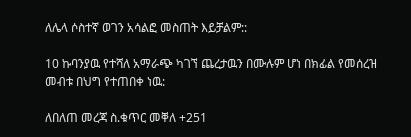ለሌላ ሶስተኛ ወገን አሳልፎ መስጠት እይቻልም::

10 ኩባንያዉ የተሻለ አማራጭ ካገኘ ጨረታዉን በሙሉም ሆነ በክፊል የመሰረዝ መብቱ በህግ የተጠበቀ ነዉ:

ለበለጠ መረጃ ስ.ቁጥር መቐለ +251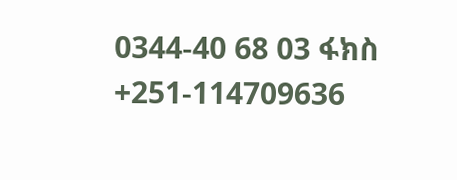0344-40 68 03 ፋክስ +251-114709636